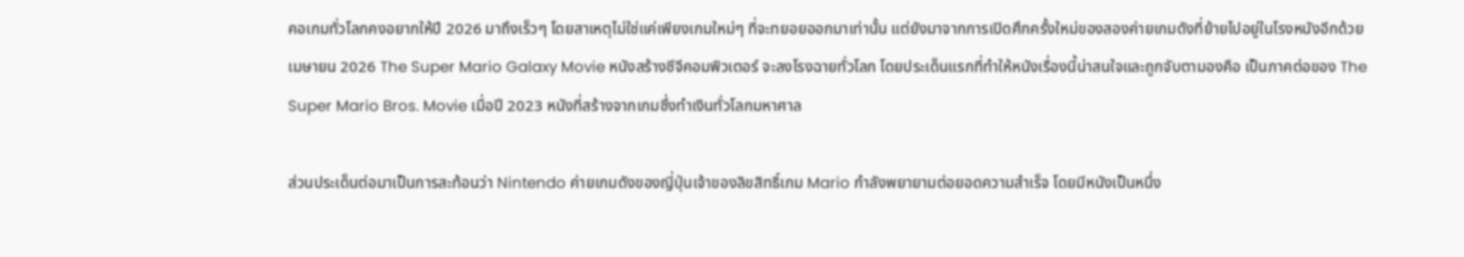คอเกมทั่วโลกคงอยากให้ปี 2026 มาถึงเร็วๆ โดยสาเหตุไม่ใช่แค่เพียงเกมใหม่ๆ ที่จะทยอยออกมาเท่านั้น แต่ยังมาจากการเปิดศึกครั้งใหม่ของสองค่ายเกมดังที่ย้ายไปอยู่ในโรงหนังอีกด้วย
เมษายน 2026 The Super Mario Galaxy Movie หนังสร้างซีจีคอมพิวเตอร์ จะลงโรงฉายทั่วโลก โดยประเด็นแรกที่ทำให้หนังเรื่องนี้น่าสนใจและถูกจับตามองคือ เป็นภาคต่อของ The Super Mario Bros. Movie เมื่อปี 2023 หนังที่สร้างจากเกมซึ่งทำเงินทั่วโลกมหาศาล

ส่วนประเด็นต่อมาเป็นการสะท้อนว่า Nintendo ค่ายเกมดังของญี่ปุ่นเจ้าของลิขสิทธิ์เกม Mario กำลังพยายามต่อยอดความสำเร็จ โดยมีหนังเป็นหนึ่ง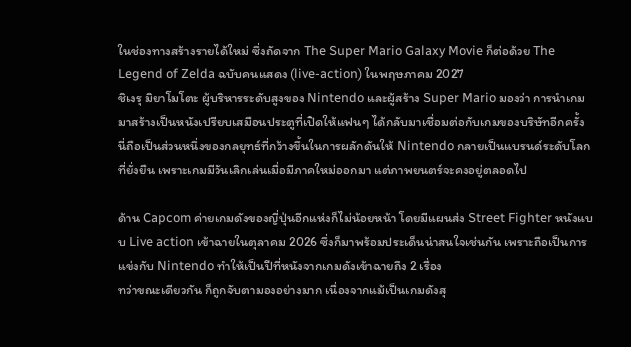ในช่องทางสร้างรายได้ใหม่ ซึ่งถัดจาก The Super Mario Galaxy Movie ก็ต่อด้วย The Legend of Zelda ฉบับคนแสดง (live-action) ในพฤษภาคม 2027
ชิเงรุ มิยาโมโตะ ผู้บริหารระดับสูงของ Nintendo และผู้สร้าง Super Mario มองว่า การนำเกมมาสร้างเป็นหนังเปรียบเสมือนประตูที่เปิดให้แฟนๆ ได้กลับมาเชื่อมต่อกับเกมของบริษัทอีกครั้ง
นี่ถือเป็นส่วนหนึ่งของกลยุทธ์ที่กว้างขึ้นในการผลักดันให้ Nintendo กลายเป็นแบรนด์ระดับโลกที่ยั่งยืน เพราะเกมมีวันเลิกเล่นเมื่อมีภาคใหม่ออกมา แต่ภาพยนตร์จะคงอยู่ตลอดไป

ด้าน Capcom ค่ายเกมดังของญี่ปุ่นอีกแห่งก็ไม่น้อยหน้า โดยมีแผนส่ง Street Fighter หนังแบบ Live action เข้าฉายในตุลาคม 2026 ซึ่งก็มาพร้อมประเด็นน่าสนใจเช่นกัน เพราะถือเป็นการแข่งกับ Nintendo ทำให้เป็นปีที่หนังจากเกมดังเข้าฉายถึง 2 เรื่อง
ทว่าขณะเดียวกัน ก็ถูกจับตามองอย่างมาก เนื่องจากแม้เป็นเกมดังสุ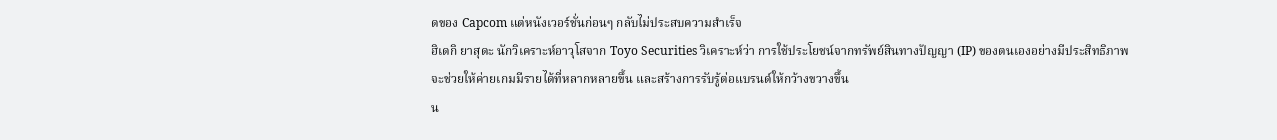ดของ Capcom แต่หนังเวอร์ชั่นก่อนๆ กลับไม่ประสบความสำเร็จ
ฮิเดกิ ยาสุดะ นักวิเคราะห์อาวุโสจาก Toyo Securities วิเคราะห์ว่า การใช้ประโยชน์จากทรัพย์สินทางปัญญา (IP) ของตนเองอย่างมีประสิทธิภาพ จะช่วยให้ค่ายเกมมีรายได้ที่หลากหลายขึ้น และสร้างการรับรู้ต่อแบรนด์ให้กว้างขวางขึ้น
น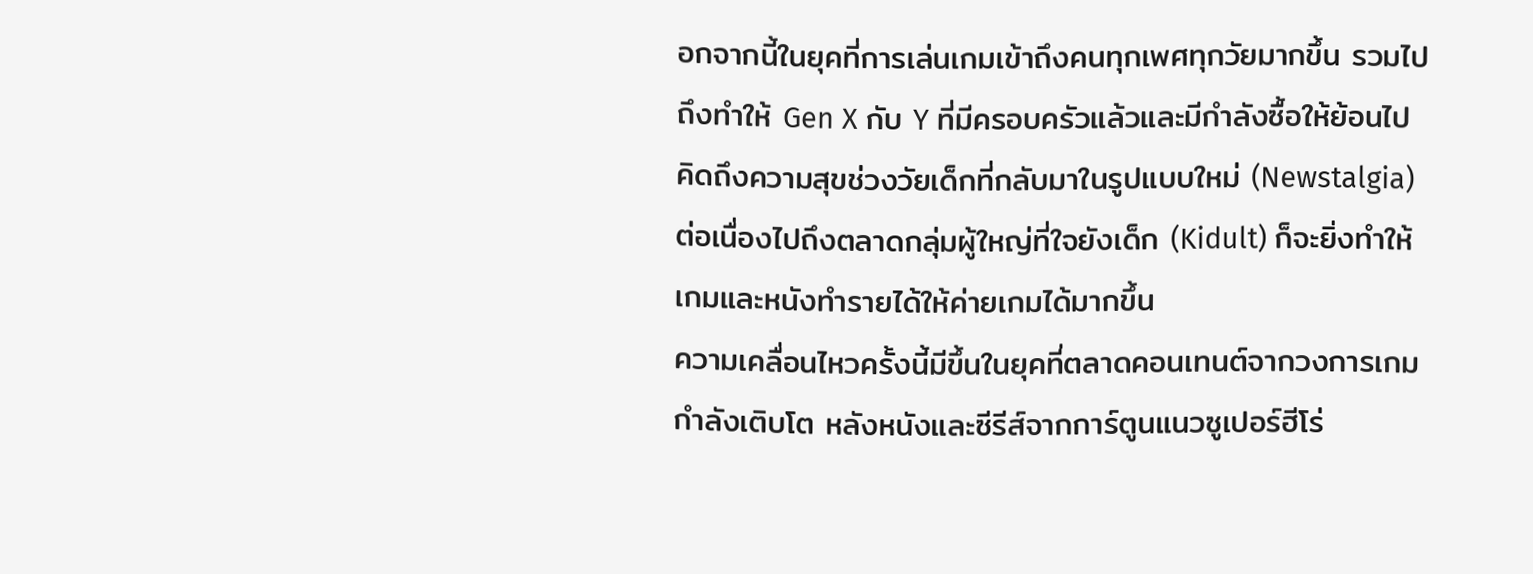อกจากนี้ในยุคที่การเล่นเกมเข้าถึงคนทุกเพศทุกวัยมากขึ้น รวมไปถึงทำให้ Gen X กับ Y ที่มีครอบครัวแล้วและมีกำลังซื้อให้ย้อนไปคิดถึงความสุขช่วงวัยเด็กที่กลับมาในรูปแบบใหม่ (Newstalgia)
ต่อเนื่องไปถึงตลาดกลุ่มผู้ใหญ่ที่ใจยังเด็ก (Kidult) ก็จะยิ่งทำให้เกมและหนังทำรายได้ให้ค่ายเกมได้มากขึ้น
ความเคลื่อนไหวครั้งนี้มีขึ้นในยุคที่ตลาดคอนเทนต์จากวงการเกมกำลังเติบโต หลังหนังและซีรีส์จากการ์ตูนแนวซูเปอร์ฮีโร่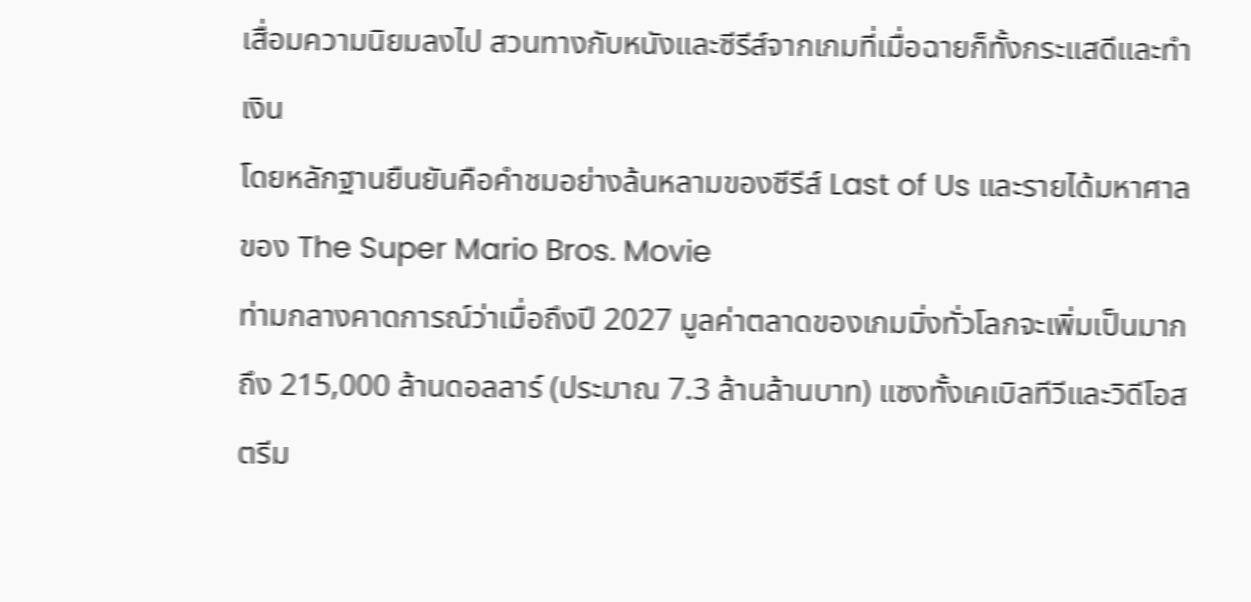เสื่อมความนิยมลงไป สวนทางกับหนังและซีรีส์จากเกมที่เมื่อฉายก็ทั้งกระแสดีและทำเงิน
โดยหลักฐานยืนยันคือคำชมอย่างล้นหลามของซีรีส์ Last of Us และรายได้มหาศาลของ The Super Mario Bros. Movie
ท่ามกลางคาดการณ์ว่าเมื่อถึงปี 2027 มูลค่าตลาดของเกมมิ่งทั่วโลกจะเพิ่มเป็นมากถึง 215,000 ล้านดอลลาร์ (ประมาณ 7.3 ล้านล้านบาท) แซงทั้งเคเบิลทีวีและวิดีโอสตรีม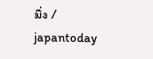มิ่ง / japantoday